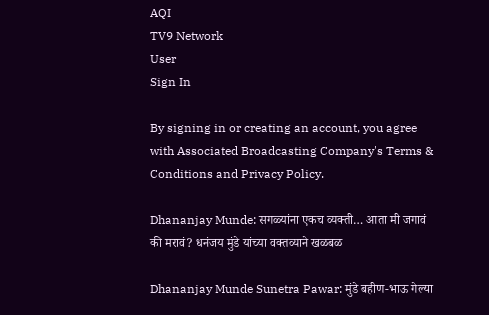AQI
TV9 Network
User
Sign In

By signing in or creating an account, you agree with Associated Broadcasting Company's Terms & Conditions and Privacy Policy.

Dhananjay Munde: सगळ्यांना एकच व्यक्ती… आता मी जगावं की मरावं? धनंजय मुंडे यांच्या वक्तव्याने खळबळ

Dhananjay Munde Sunetra Pawar: मुंडे बहीण-भाऊ गेल्या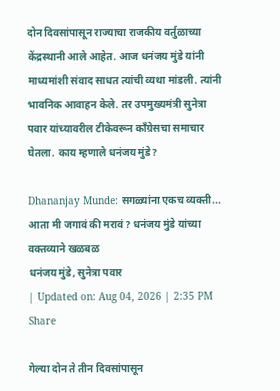दोन दिवसांपासून राज्याचा राजकीय वर्तुळाच्या केंद्रस्थानी आले आहेत. आज धनंजय मुंडे यांनी माध्यमांशी संवाद साधत त्यांची व्यथा मांडली. त्यांनी भावनिक आवाहन केले. तर उपमुख्यमंत्री सुनेत्रा पवार यांच्यावरील टीकेवरून काँग्रेसचा समाचार घेतला. काय म्हणाले धनंजय मुंडे?

Dhananjay Munde: सगळ्यांना एकच व्यक्ती... आता मी जगावं की मरावं? धनंजय मुंडे यांच्या वक्तव्याने खळबळ
धनंजय मुंडे, सुनेत्रा पवार
| Updated on: Aug 04, 2026 | 2:35 PM
Share

गेल्या दोन ते तीन दिवसांपासून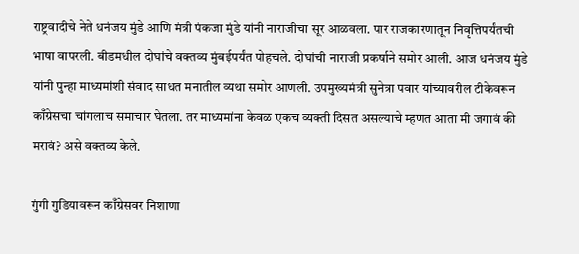राष्ट्रवादीचे नेते धनंजय मुंडे आणि मंत्री पंकजा मुंडे यांनी नाराजीचा सूर आळवला. पार राजकारणातून निवृत्तिपर्यंतची भाषा वापरली. बीडमधील दोघांचे वक्तव्य मुंबईपर्यंत पोहचले. दोघांची नाराजी प्रकर्षाने समोर आली. आज धनंजय मुंडे यांनी पुन्हा माध्यमांशी संवाद साधत मनातील व्यथा समोर आणली. उपमुख्यमंत्री सुनेत्रा पवार यांच्यावरील टीकेवरून काँग्रेसचा चांगलाच समाचार घेतला. तर माध्यमांना केवळ एकच व्यक्ती दिसत असल्याचे म्हणत आता मी जगावं की मरावं? असे वक्तव्य केले.

गुंगी गुडियावरून काँग्रेसवर निशाणा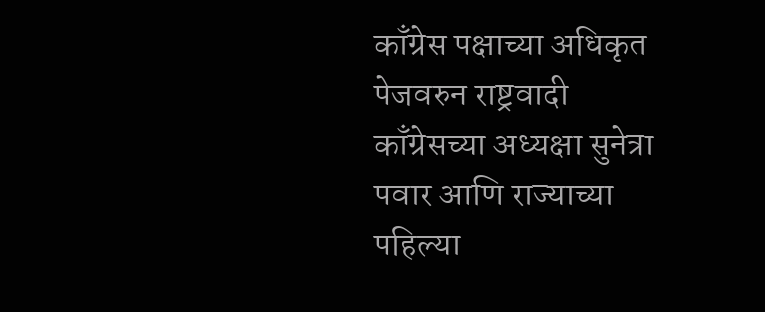काँग्रेस पक्षाच्या अधिकृत पेजवरुन राष्ट्रवादी काँग्रेसच्या अध्यक्षा सुनेत्रा पवार आणि राज्याच्या पहिल्या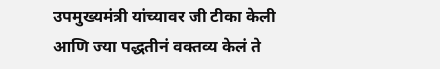उपमुख्यमंत्री यांच्यावर जी टीका केली आणि ज्या पद्धतीनं वक्तव्य केलं ते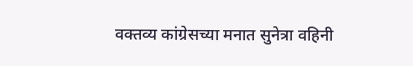वक्तव्य कांग्रेसच्या मनात सुनेत्रा वहिनी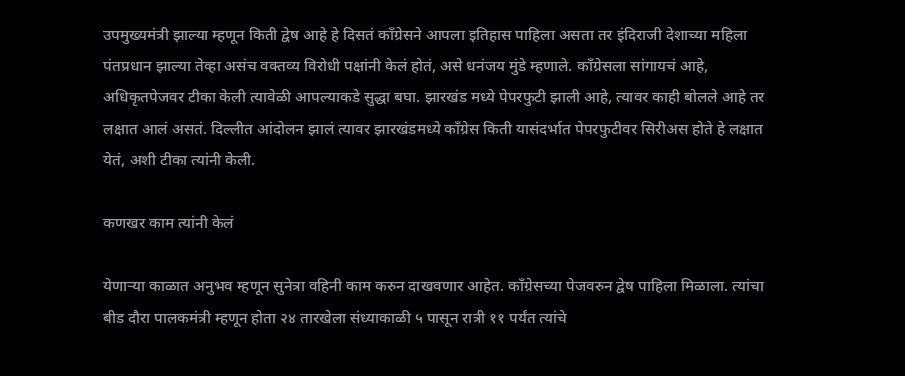उपमुख्यमंत्री झाल्या म्हणून किती द्वेष आहे हे दिसतं काँग्रेसने आपला इतिहास पाहिला असता तर इंदिराजी देशाच्या महिला पंतप्रधान झाल्या तेव्हा असंच वक्तव्य विरोधी पक्षांनी केलं होतं, असे धनंजय मुंडे म्हणाले. काँग्रेसला सांगायचं आहे, अधिकृतपेजवर टीका केली त्यावेळी आपल्याकडे सुद्धा बघा. झारखंड मध्ये पेपरफुटी झाली आहे, त्यावर काही बोलले आहे तर लक्षात आलं असतं. दिल्लीत आंदोलन झालं त्यावर झारखंडमध्ये काँग्रेस किती यासंदर्भात पेपरफुटीवर सिरीअस होते हे लक्षात येतं, अशी टीका त्यांनी केली.

कणखर काम त्यांनी केलं

येणाऱ्या काळात अनुभव म्हणून सुनेत्रा वहिनी काम करुन दाखवणार आहेत. काँग्रेसच्या पेजवरुन द्वेष पाहिला मिळाला. त्यांचा बीड दौरा पालकमंत्री म्हणून होता २४ तारखेला संध्याकाळी ५ पासून रात्री ११ पर्यंत त्यांचे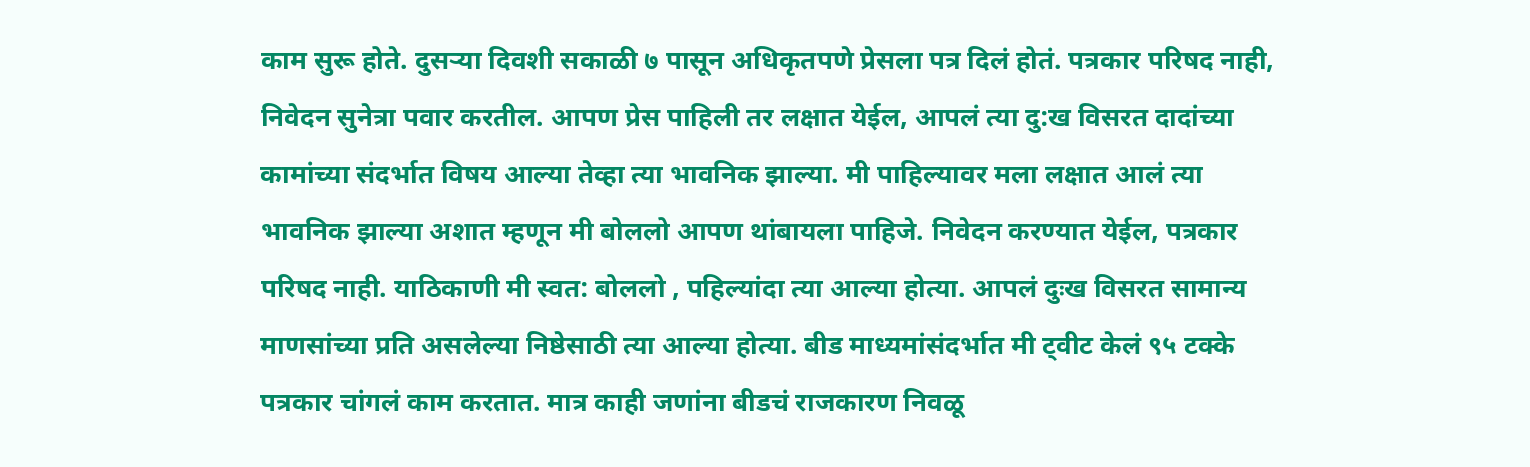काम सुरू होते. दुसर्‍या दिवशी सकाळी ७ पासून अधिकृतपणे प्रेसला पत्र दिलं होतं. पत्रकार परिषद नाही, निवेदन सुनेत्रा पवार करतील. आपण प्रेस पाहिली तर लक्षात येईल, आपलं त्या दु:ख विसरत दादांच्या कामांच्या संदर्भात विषय आल्या तेव्हा त्या भावनिक झाल्या. मी पाहिल्यावर मला लक्षात आलं त्या भावनिक झाल्या अशात म्हणून मी बोललो आपण थांबायला पाहिजे. निवेदन करण्यात येईल, पत्रकार परिषद नाही. याठिकाणी मी स्वत: बोललो , पहिल्यांदा त्या आल्या होत्या. आपलं दुःख विसरत सामान्य माणसांच्या प्रति असलेल्या निष्ठेसाठी त्या आल्या होत्या. बीड माध्यमांसंदर्भात मी ट्वीट केलं ९५ टक्के पत्रकार चांगलं काम करतात. मात्र काही जणांना बीडचं राजकारण निवळू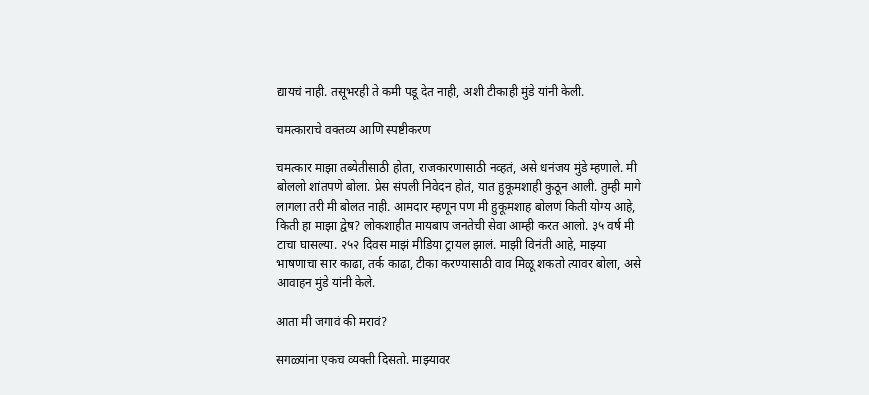द्यायचं नाही. तसूभरही ते कमी पडू देत नाही, अशी टीकाही मुंडे यांनी केली.

चमत्काराचे वक्तव्य आणि स्पष्टीकरण

चमत्कार माझा तब्येतीसाठी होता, राजकारणासाठी नव्हतं, असे धनंजय मुंडे म्हणाले. मी बोललो शांतपणे बोला. प्रेस संपली निवेदन होतं, यात हुकूमशाही कुठून आली. तुम्ही मागे लागला तरी मी बोलत नाही. आमदार म्हणून पण मी हुकूमशाह बोलणं किती योग्य आहे, किती हा माझा द्वेष? लोकशाहीत मायबाप जनतेची सेवा आम्ही करत आलो. ३५ वर्ष मी टाचा घासल्या. २५२ दिवस माझं मीडिया ट्रायल झालं. माझी विनंती आहे, माझ्या भाषणाचा सार काढा, तर्क काढा, टीका करण्यासाठी वाव मिळू शकतो त्यावर बोला, असे आवाहन मुंडे यांनी केले.

आता मी जगावं की मरावं?

सगळ्यांना एकच व्यक्ती दिसतो. माझ्यावर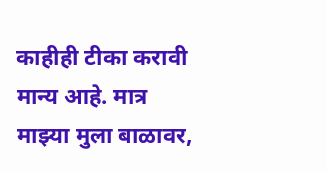काहीही टीका करावी मान्य आहे. मात्र माझ्या मुला बाळावर,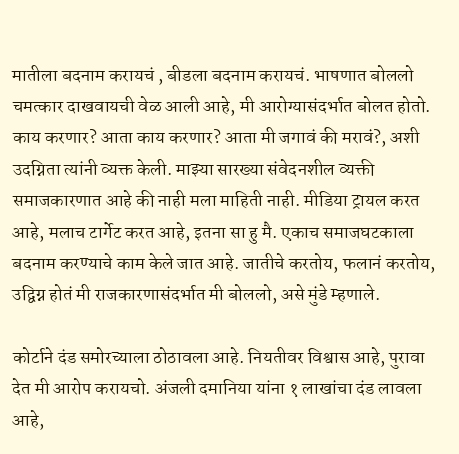मातीला बदनाम करायचं , बीडला बदनाम करायचं. भाषणात बोललो चमत्कार दाखवायची वेळ आली आहे, मी आरोग्यासंदर्भात बोलत होतो. काय करणार? आता काय करणार? आता मी जगावं की मरावं?, अशी उदग्निता त्यांनी व्यक्त केली. माझ्या सारख्या संवेदनशील व्यक्ती समाजकारणात आहे की नाही मला माहिती नाही. मीडिया ट्रायल करत आहे, मलाच टार्गेट करत आहे, इतना सा हु मै. एकाच समाजघटकाला बदनाम करण्याचे काम केले जात आहे. जातीचे करतोय, फलानं करतोय, उद्विग्न होतं मी राजकारणासंदर्भात मी बोललो, असे मुंडे म्हणाले.

कोर्टाने दंड समोरच्याला ठोठावला आहे. नियतीवर विश्वास आहे, पुरावा देत मी आरोप करायचो. अंजली दमानिया यांना १ लाखांचा दंड लावला आहे,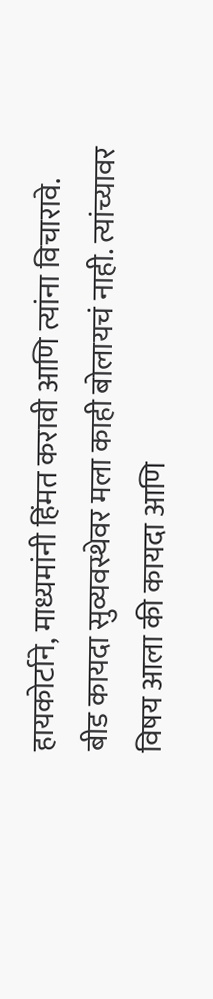हायकोर्टाने, माध्यमांनी हिंमत करावी आणि त्यांना विचारावे. बीड कायदा सुव्यवस्थेवर मला काही बोलायचं नाही. त्यांच्यावर विषय आला की कायदा आणि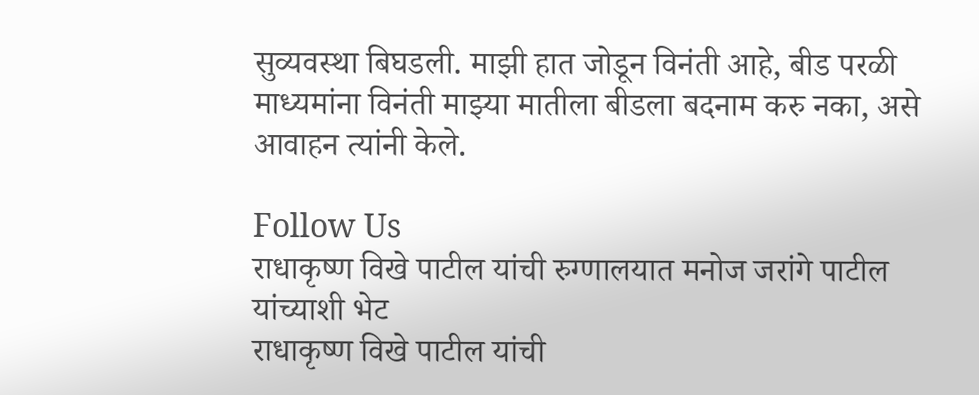सुव्यवस्था बिघडली. माझी हात जोडून विनंती आहे, बीड परळी माध्यमांना विनंती माझ्या मातीला बीडला बदनाम करु नका, असे आवाहन त्यांनी केले.

Follow Us
राधाकृष्ण विखे पाटील यांची रुग्णालयात मनोज जरांगे पाटील यांच्याशी भेट
राधाकृष्ण विखे पाटील यांची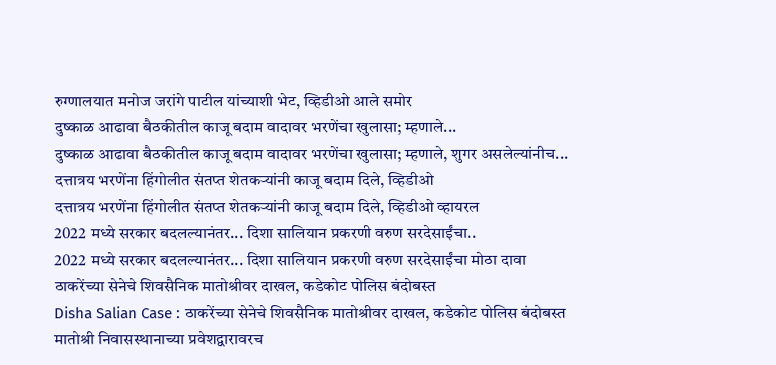रुग्णालयात मनोज जरांगे पाटील यांच्याशी भेट, व्हिडीओ आले समोर
दुष्काळ आढावा बैठकीतील काजू बदाम वादावर भरणेंचा खुलासा; म्हणाले...
दुष्काळ आढावा बैठकीतील काजू बदाम वादावर भरणेंचा खुलासा; म्हणाले, शुगर असलेल्यांनीच...
दत्तात्रय भरणेंना हिंगोलीत संतप्त शेतकऱ्यांनी काजू बदाम दिले, व्हिडीओ
दत्तात्रय भरणेंना हिंगोलीत संतप्त शेतकऱ्यांनी काजू बदाम दिले, व्हिडीओ व्हायरल
2022 मध्ये सरकार बदलल्यानंतर... दिशा सालियान प्रकरणी वरुण सरदेसाईंचा..
2022 मध्ये सरकार बदलल्यानंतर... दिशा सालियान प्रकरणी वरुण सरदेसाईंचा मोठा दावा
ठाकरेंच्या सेनेचे शिवसैनिक मातोश्रीवर दाखल, कडेकोट पोलिस बंदोबस्त
Disha Salian Case : ठाकरेंच्या सेनेचे शिवसैनिक मातोश्रीवर दाखल, कडेकोट पोलिस बंदोबस्त
मातोश्री निवासस्थानाच्या प्रवेशद्वारावरच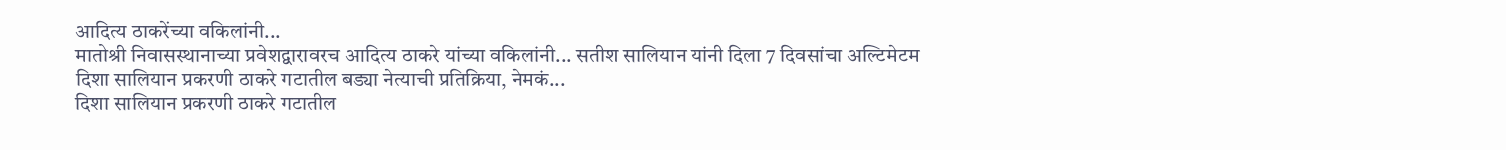आदित्य ठाकरेंच्या वकिलांनी...
मातोश्री निवासस्थानाच्या प्रवेशद्वारावरच आदित्य ठाकरे यांच्या वकिलांनी... सतीश सालियान यांनी दिला 7 दिवसांचा अल्टिमेटम
दिशा सालियान प्रकरणी ठाकरे गटातील बड्या नेत्याची प्रतिक्रिया, नेमकं...
दिशा सालियान प्रकरणी ठाकरे गटातील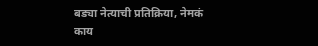बड्या नेत्याची प्रतिक्रिया, नेमकं काय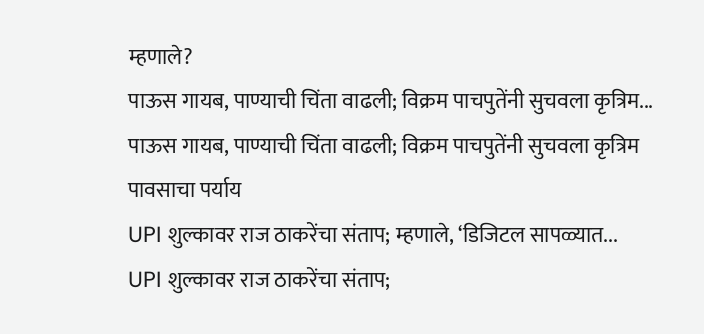म्हणाले?
पाऊस गायब, पाण्याची चिंता वाढली; विक्रम पाचपुतेंनी सुचवला कृत्रिम...
पाऊस गायब, पाण्याची चिंता वाढली; विक्रम पाचपुतेंनी सुचवला कृत्रिम पावसाचा पर्याय
UPI शुल्कावर राज ठाकरेंचा संताप; म्हणाले, ‘डिजिटल सापळ्यात...
UPI शुल्कावर राज ठाकरेंचा संताप;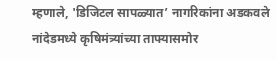म्हणाले, 'डिजिटल सापळ्यात’ नागरिकांना अडकवले
नांदेडमध्ये कृषिमंत्र्यांच्या ताफ्यासमोर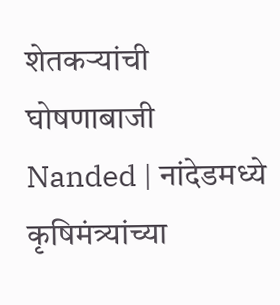शेतकऱ्यांची घोषणाबाजी
Nanded | नांदेडमध्ये कृषिमंत्र्यांच्या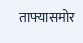ताफ्यासमोर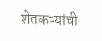शेतकऱ्यांची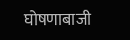घोषणाबाजी